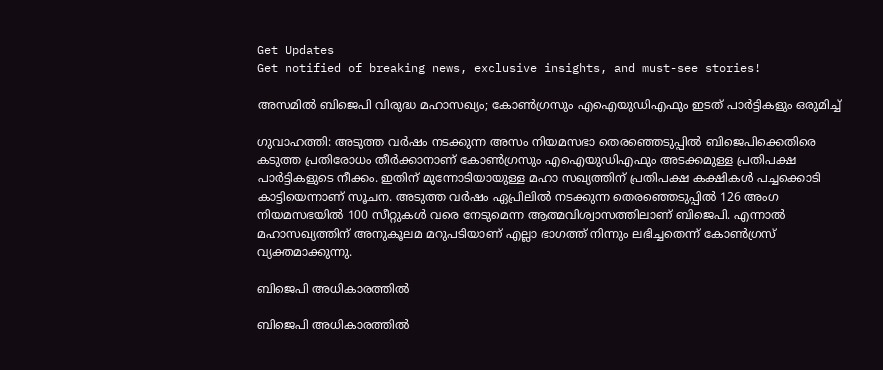Get Updates
Get notified of breaking news, exclusive insights, and must-see stories!

അസമില്‍ ബിജെപി വിരുദ്ധ മഹാസഖ്യം; കോണ്‍ഗ്രസും എഐയുഡിഎഫും ഇടത് പാര്‍ട്ടികളും ഒരുമിച്ച്

ഗുവാഹത്തി: അടുത്ത വര്‍ഷം നടക്കുന്ന അസം നിയമസഭാ തെരഞ്ഞെടുപ്പില്‍ ബിജെപിക്കെതിരെ കടുത്ത പ്രതിരോധം തീര്‍ക്കാനാണ് കോണ്‍ഗ്രസും എഐയുഡിഎഫും അടക്കമുള്ള പ്രതിപക്ഷ പാര്‍ട്ടികളുടെ നീക്കം. ഇതിന് മുന്നോടിയായുള്ള മഹാ സഖ്യത്തിന് പ്രതിപക്ഷ കക്ഷികള്‍ പച്ചക്കൊടി കാട്ടിയെന്നാണ് സൂചന. അടുത്ത വര്‍ഷം ഏപ്രിലില്‍ നടക്കുന്ന തെരഞ്ഞെടുപ്പില്‍ 126 അംഗ നിയമസഭയില്‍ 100 സീറ്റുകള്‍ വരെ നേടുമെന്ന ആത്മവിശ്വാസത്തിലാണ് ബിജെപി. എന്നാല്‍ മഹാസഖ്യത്തിന് അനുകൂലമ മറുപടിയാണ് എല്ലാ ഭാഗത്ത് നിന്നും ലഭിച്ചതെന്ന് കോണ്‍ഗ്രസ് വ്യക്തമാക്കുന്നു.

ബിജെപി അധികാരത്തില്‍

ബിജെപി അധികാരത്തില്‍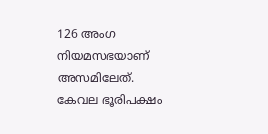126 അംഗ നിയമസഭയാണ് അസമിലേത്. കേവല ഭൂരിപക്ഷം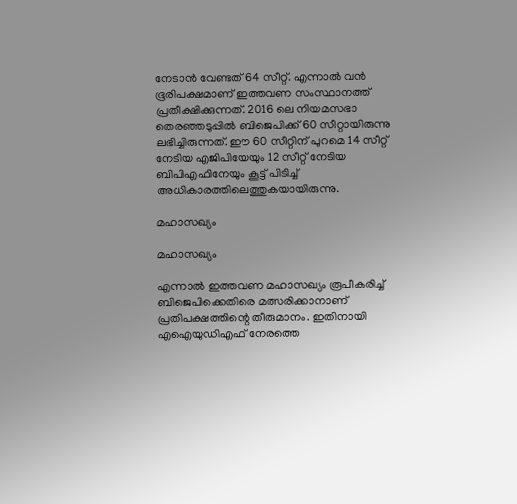നേടാന്‍ വേണ്ടത് 64 സീറ്റ്. എന്നാല്‍ വന്‍ ഭൂരിപക്ഷമാണ് ഇത്തവണ സംസ്ഥാനത്ത് പ്രതീക്ഷിക്കുന്നത്. 2016 ലെ നിയമസഭാ തെരഞ്ഞടുപ്പില്‍ ബിജെപിക്ക് 60 സീറ്റായിരുന്നു ലഭിച്ചിരുന്നത്. ഈ 60 സീറ്റിന് പുറമെ 14 സീറ്റ് നേടിയ എജിപിയേയും 12 സീറ്റ് നേടിയ ബിപിഎഫിനേയും കൂട്ട് പിടിച്ച് അധികാരത്തിലെത്തുകയായിരുന്നു.

മഹാസഖ്യം

മഹാസഖ്യം

എന്നാല്‍ ഇത്തവണ മഹാസഖ്യം രൂപീകരിച്ച് ബിജെപിക്കെതിരെ മത്സരിക്കാനാണ് പ്രതിപക്ഷത്തിന്റെ തീരുമാനം. ഇതിനായി എഐയുഡിഎഫ് നേരത്തെ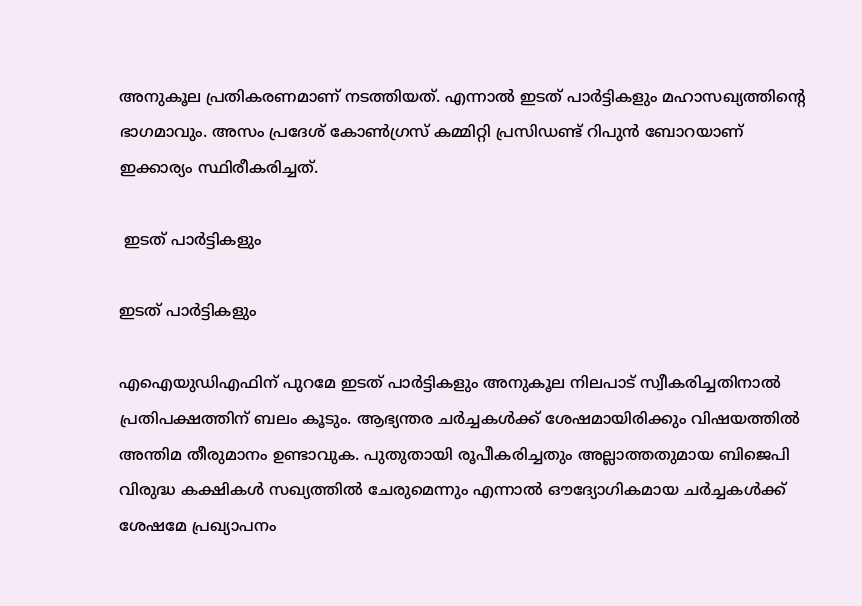അനുകൂല പ്രതികരണമാണ് നടത്തിയത്. എന്നാല്‍ ഇടത് പാര്‍ട്ടികളും മഹാസഖ്യത്തിന്റെ ഭാഗമാവും. അസം പ്രദേശ് കോണ്‍ഗ്രസ് കമ്മിറ്റി പ്രസിഡണ്ട് റിപുന്‍ ബോറയാണ് ഇക്കാര്യം സ്ഥിരീകരിച്ചത്.

 ഇടത് പാര്‍ട്ടികളും

ഇടത് പാര്‍ട്ടികളും

എഐയുഡിഎഫിന് പുറമേ ഇടത് പാര്‍ട്ടികളും അനുകൂല നിലപാട് സ്വീകരിച്ചതിനാല്‍ പ്രതിപക്ഷത്തിന് ബലം കൂടും. ആഭ്യന്തര ചര്‍ച്ചകള്‍ക്ക് ശേഷമായിരിക്കും വിഷയത്തില്‍ അന്തിമ തീരുമാനം ഉണ്ടാവുക. പുതുതായി രൂപീകരിച്ചതും അല്ലാത്തതുമായ ബിജെപി വിരുദ്ധ കക്ഷികള്‍ സഖ്യത്തില്‍ ചേരുമെന്നും എന്നാല്‍ ഔദ്യോഗികമായ ചര്‍ച്ചകള്‍ക്ക് ശേഷമേ പ്രഖ്യാപനം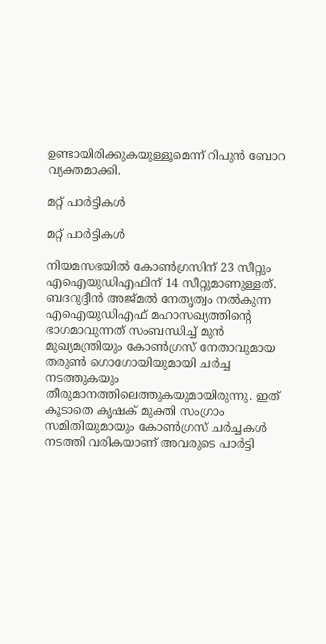ഉണ്ടായിരിക്കുകയുള്ളൂമെന്ന് റിപുന്‍ ബോറ വ്യക്തമാക്കി.

മറ്റ് പാര്‍ട്ടികള്‍

മറ്റ് പാര്‍ട്ടികള്‍

നിയമസഭയില്‍ കോണ്‍ഗ്രസിന് 23 സീറ്റും എഐയുഡിഎഫിന് 14 സീറ്റുമാണുള്ളത്. ബദറുദ്ദീന്‍ അജ്മല്‍ നേതൃത്വം നല്‍കുന്ന എഐയുഡിഎഫ് മഹാസഖ്യത്തിന്റെ ഭാഗമാവുന്നത് സംബന്ധിച്ച് മുന്‍ മുഖ്യമന്ത്രിയും കോണ്‍ഗ്രസ് നേതാവുമായ തരുണ്‍ ഗൊഗോയിയുമായി ചര്‍ച്ച നടത്തുകയും തീരുമാനത്തിലെത്തുകയുമായിരുന്നു. ഇത് കൂടാതെ കൃഷക് മുക്തി സംഗ്രാം സമിതിയുമായും കോണ്‍ഗ്രസ് ചര്‍ച്ചകള്‍ നടത്തി വരികയാണ് അവരുടെ പാര്‍ട്ടി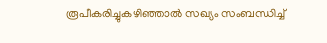രൂപീകരിച്ചുകഴിഞ്ഞാല്‍ സഖ്യം സംബന്ധിച്ച്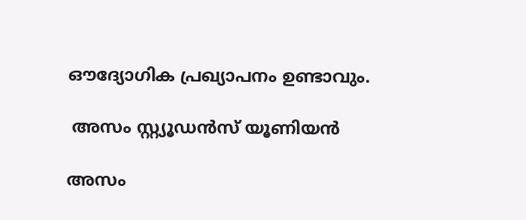ഔദ്യോഗിക പ്രഖ്യാപനം ഉണ്ടാവും.

 അസം സ്റ്റ്യൂഡന്‍സ് യൂണിയന്‍

അസം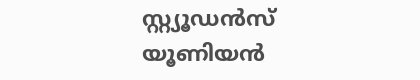സ്റ്റ്യൂഡന്‍സ് യൂണിയന്‍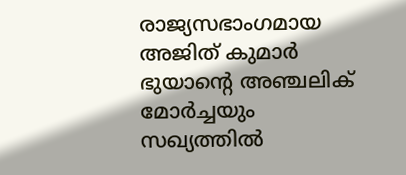രാജ്യസഭാംഗമായ അജിത് കുമാര്‍ ഭുയാന്റെ അഞ്ചലിക് മോര്‍ച്ചയും സഖ്യത്തില്‍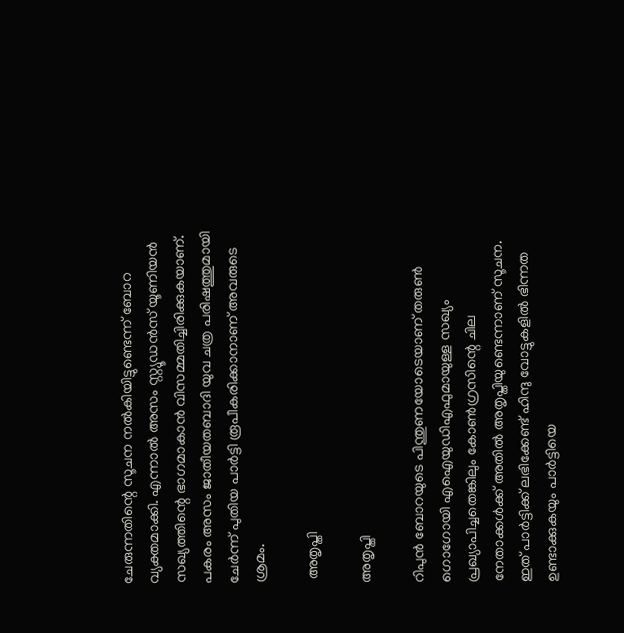ചേരുന്നതിന്റെ സൂചന നല്‍കിയിട്ടുണ്ടെന്ന് ബോറ വ്യക്തമാക്കി. എന്നാല്‍ അസം സ്റ്റ്യൂഡന്‍സ് യൂണിയന്‍ സഖ്യത്തിന്റെ ഭാഗമാകാന്‍ വിസമ്മതിച്ചിരിക്കുകയാണ്. പകരം അസം ജാതീയതബാദി യുവ ചത്ര പരിഷത്തുമായി ചേര്‍ന്ന് പുതിയ പാര്‍ട്ടി രൂപീകരിക്കാനാണ് അവരുടെ ശ്രമം.

 അതൃപ്തി

അതൃപ്തി

റിപുന്‍ ബോറയുടെ പിന്തുണയോടെയാണ് തരുണ്‍ ഗൊഗോയി എഐയുഡിഎഫുമായുള്ള സഖ്യം പ്രഖ്യാപിച്ചതെങ്കിലും കോണ്‍ഗ്രസിന്റെ ചില നേതാക്കള്‍ക്ക് അതില്‍ അതൃപ്തിയുണ്ടെന്നാണ് സൂചന. ഇത് പാര്‍ട്ടിക്ക് ലഭിക്കേണ്ട് ഹിന്ദു വോട്ടുകളില്‍ ഭിന്നത ഉണ്ടാക്കുകയും പാര്‍ട്ടിയെ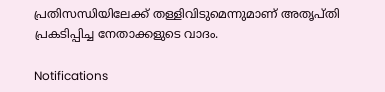പ്രതിസന്ധിയിലേക്ക് തള്ളിവിടുമെന്നുമാണ് അതൃപ്തി പ്രകടിപ്പിച്ച നേതാക്കളുടെ വാദം.

Notifications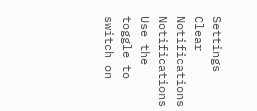Settings
Clear Notifications
Notifications
Use the toggle to switch on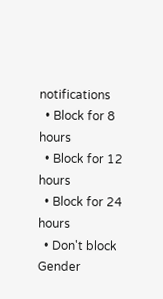notifications
  • Block for 8 hours
  • Block for 12 hours
  • Block for 24 hours
  • Don't block
Gender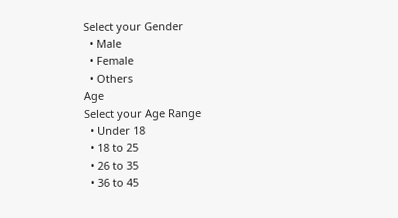Select your Gender
  • Male
  • Female
  • Others
Age
Select your Age Range
  • Under 18
  • 18 to 25
  • 26 to 35
  • 36 to 45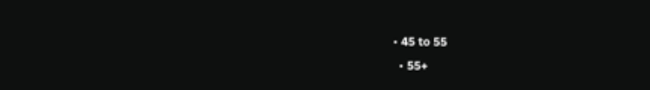• 45 to 55
  • 55+